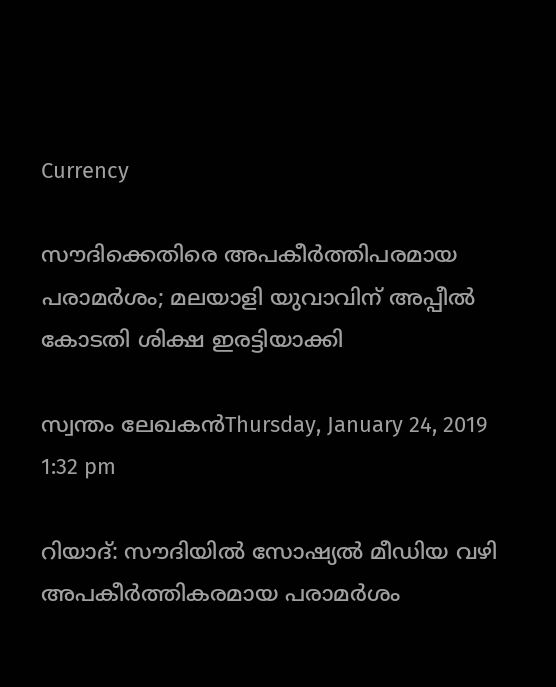Currency

സൗദിക്കെതിരെ അപകീര്‍ത്തിപരമായ പരാമര്‍ശം; മലയാളി യുവാവിന് അപ്പീല്‍ കോടതി ശിക്ഷ ഇരട്ടിയാക്കി

സ്വന്തം ലേഖകന്‍Thursday, January 24, 2019 1:32 pm

റിയാദ്: സൗദിയില്‍ സോഷ്യല്‍ മീഡിയ വഴി അപകീര്‍ത്തികരമായ പരാമര്‍ശം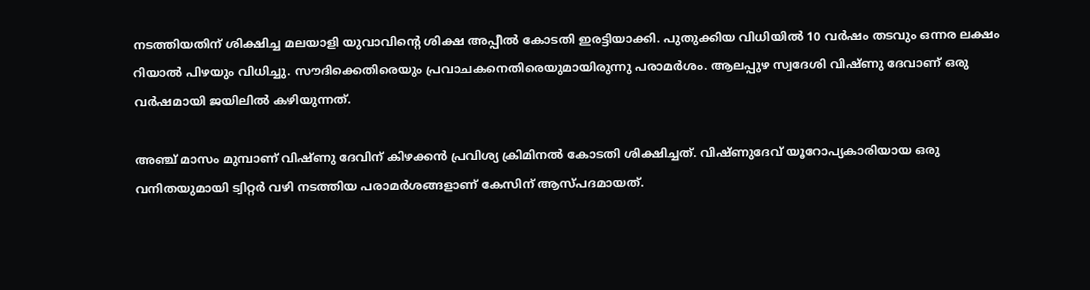നടത്തിയതിന് ശിക്ഷിച്ച മലയാളി യുവാവിന്റെ ശിക്ഷ അപ്പീല്‍ കോടതി ഇരട്ടിയാക്കി. പുതുക്കിയ വിധിയില്‍ 10 വര്‍ഷം തടവും ഒന്നര ലക്ഷം റിയാല്‍ പിഴയും വിധിച്ചു. സൗദിക്കെതിരെയും പ്രവാചകനെതിരെയുമായിരുന്നു പരാമര്‍ശം. ആലപ്പുഴ സ്വദേശി വിഷ്ണു ദേവാണ് ഒരു വര്‍ഷമായി ജയിലില്‍ കഴിയുന്നത്.

അഞ്ച് മാസം മുമ്പാണ് വിഷ്ണു ദേവിന് കിഴക്കന്‍ പ്രവിശ്യ ക്രിമിനല്‍ കോടതി ശിക്ഷിച്ചത്. വിഷ്ണുദേവ് യൂറോപ്യകാരിയായ ഒരു വനിതയുമായി ട്വിറ്റര്‍ വഴി നടത്തിയ പരാമര്‍ശങ്ങളാണ് കേസിന് ആസ്പദമായത്.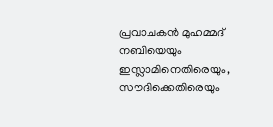പ്രവാചകന്‍ മുഹമ്മദ് നബിയെയും ഇസ്ലാമിനെതിരെയും, സൗദിക്കെതിരെയും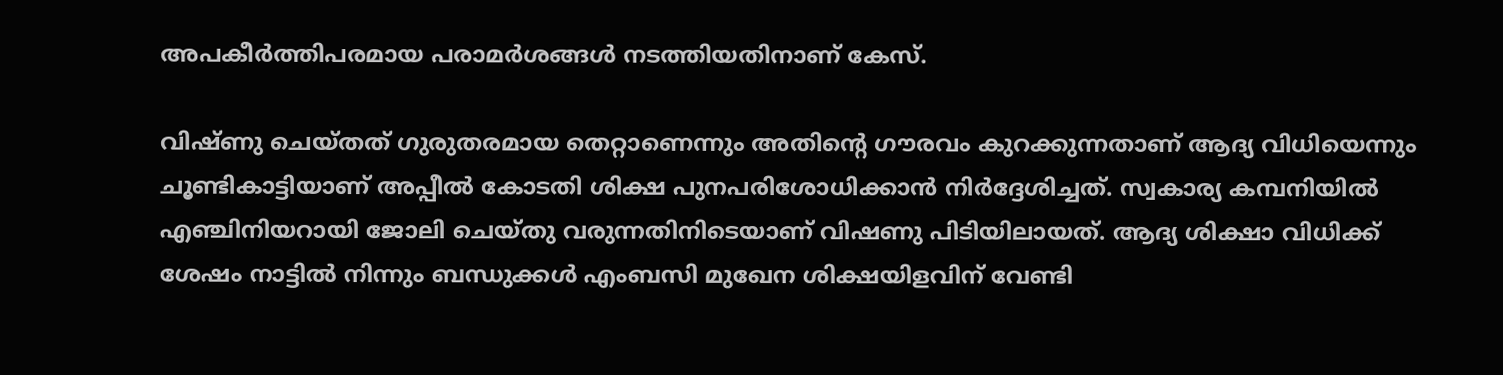അപകീര്‍ത്തിപരമായ പരാമര്‍ശങ്ങള്‍ നടത്തിയതിനാണ് കേസ്.

വിഷ്ണു ചെയ്തത് ഗുരുതരമായ തെറ്റാണെന്നും അതിന്റെ ഗൗരവം കുറക്കുന്നതാണ് ആദ്യ വിധിയെന്നും ചൂണ്ടികാട്ടിയാണ് അപ്പീല്‍ കോടതി ശിക്ഷ പുനപരിശോധിക്കാന്‍ നിര്‍ദ്ദേശിച്ചത്. സ്വകാര്യ കമ്പനിയില്‍ എഞ്ചിനിയറായി ജോലി ചെയ്തു വരുന്നതിനിടെയാണ് വിഷണു പിടിയിലായത്. ആദ്യ ശിക്ഷാ വിധിക്ക് ശേഷം നാട്ടില്‍ നിന്നും ബന്ധുക്കള്‍ എംബസി മുഖേന ശിക്ഷയിളവിന് വേണ്ടി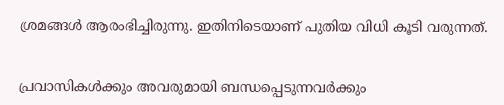ശ്രമങ്ങള്‍ ആരംഭിച്ചിരുന്നു. ഇതിനിടെയാണ് പുതിയ വിധി കൂടി വരുന്നത്.


പ്രവാസികൾക്കും അവരുമായി ബന്ധപ്പെടുന്നവർക്കും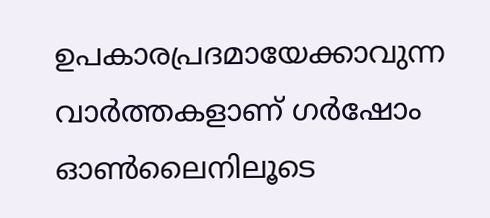ഉപകാരപ്രദമായേക്കാവുന്ന വാർത്തകളാണ് ഗർഷോം ഓൺലൈനിലൂടെ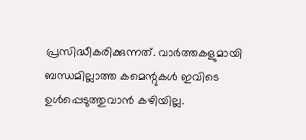പ്രസിദ്ധീകരിക്കുന്നത്. വാർത്തകളുമായി ബന്ധമില്ലാത്ത കമെന്റുകൾ ഇവിടെ ഉൾപ്പെടുത്തുവാൻ കഴിയില്ല.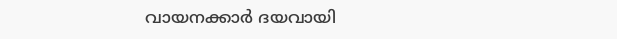വായനക്കാർ ദയവായി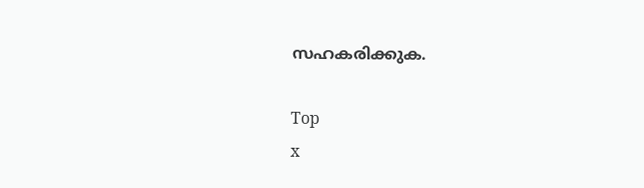സഹകരിക്കുക.

Top
x